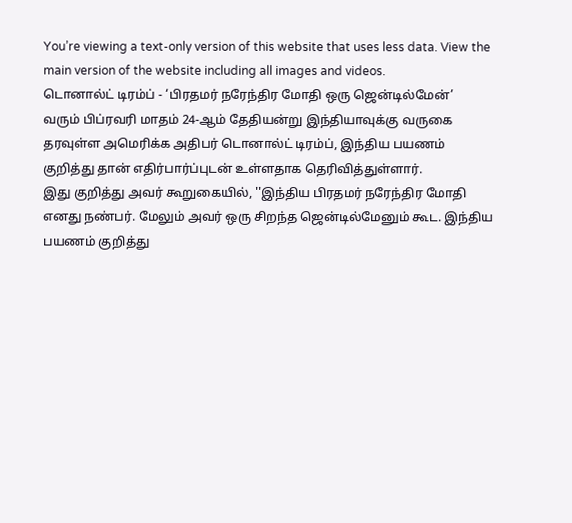You’re viewing a text-only version of this website that uses less data. View the main version of the website including all images and videos.
டொனால்ட் டிரம்ப் - ‘பிரதமர் நரேந்திர மோதி ஒரு ஜென்டில்மேன்’
வரும் பிப்ரவரி மாதம் 24-ஆம் தேதியன்று இந்தியாவுக்கு வருகை தரவுள்ள அமெரிக்க அதிபர் டொனால்ட் டிரம்ப், இந்திய பயணம் குறித்து தான் எதிர்பார்ப்புடன் உள்ளதாக தெரிவித்துள்ளார்.
இது குறித்து அவர் கூறுகையில், ''இந்திய பிரதமர் நரேந்திர மோதி எனது நண்பர். மேலும் அவர் ஒரு சிறந்த ஜென்டில்மேனும் கூட. இந்திய பயணம் குறித்து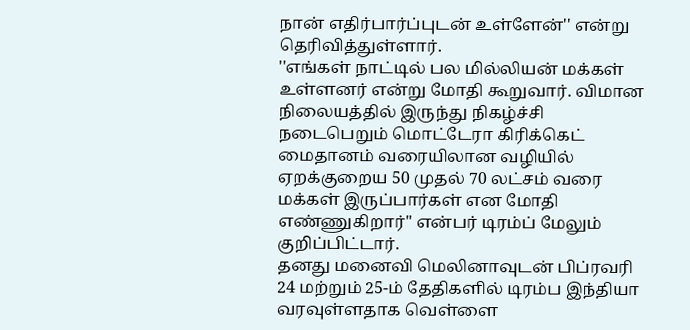நான் எதிர்பார்ப்புடன் உள்ளேன்'' என்று தெரிவித்துள்ளார்.
''எங்கள் நாட்டில் பல மில்லியன் மக்கள் உள்ளனர் என்று மோதி கூறுவார். விமான நிலையத்தில் இருந்து நிகழ்ச்சி நடைபெறும் மொட்டேரா கிரிக்கெட் மைதானம் வரையிலான வழியில் ஏறக்குறைய 50 முதல் 70 லட்சம் வரை மக்கள் இருப்பார்கள் என மோதி எண்ணுகிறார்'' என்பர் டிரம்ப் மேலும் குறிப்பிட்டார்.
தனது மனைவி மெலினாவுடன் பிப்ரவரி 24 மற்றும் 25-ம் தேதிகளில் டிரம்ப இந்தியா வரவுள்ளதாக வெள்ளை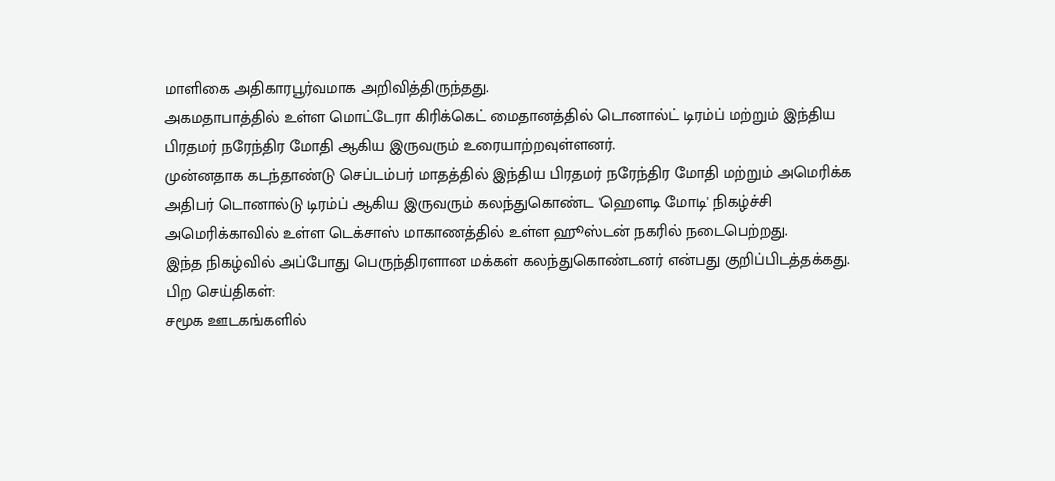மாளிகை அதிகாரபூர்வமாக அறிவித்திருந்தது.
அகமதாபாத்தில் உள்ள மொட்டேரா கிரிக்கெட் மைதானத்தில் டொனால்ட் டிரம்ப் மற்றும் இந்திய பிரதமர் நரேந்திர மோதி ஆகிய இருவரும் உரையாற்றவுள்ளனர்.
முன்னதாக கடந்தாண்டு செப்டம்பர் மாதத்தில் இந்திய பிரதமர் நரேந்திர மோதி மற்றும் அமெரிக்க அதிபர் டொனால்டு டிரம்ப் ஆகிய இருவரும் கலந்துகொண்ட 'ஹௌடி மோடி' நிகழ்ச்சி அமெரிக்காவில் உள்ள டெக்சாஸ் மாகாணத்தில் உள்ள ஹூஸ்டன் நகரில் நடைபெற்றது.
இந்த நிகழ்வில் அப்போது பெருந்திரளான மக்கள் கலந்துகொண்டனர் என்பது குறிப்பிடத்தக்கது.
பிற செய்திகள்:
சமூக ஊடகங்களில்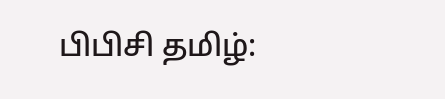பிபிசி தமிழ்: